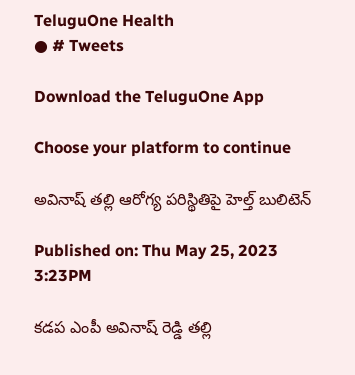TeluguOne Health
● # Tweets

Download the TeluguOne App

Choose your platform to continue

అవినాష్ తల్లి ఆరోగ్య పరిస్థితిపై హెల్త్ బులిటెన్

Published on: Thu May 25, 2023 3:23PM

కడప ఎంపీ అవినాష్ రెడ్డి తల్లి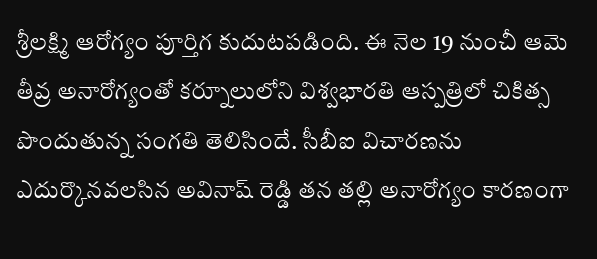శ్రీలక్ష్మి ఆరోగ్యం పూర్తిగ కుదుటపడింది. ఈ నెల 19 నుంచీ ఆమె తీవ్ర అనారోగ్యంతో కర్నూలులోని విశ్వభారతి ఆస్పత్రిలో చికిత్స పొందుతున్న సంగతి తెలిసిందే. సీబీఐ విచారణను ఎదుర్కొనవలసిన అవినాష్ రెడ్డి తన తల్లి అనారోగ్యం కారణంగా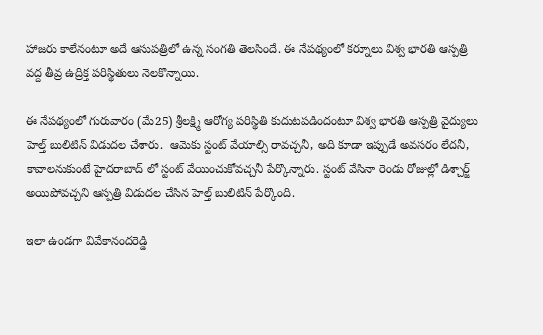హాజరు కాలేనంటూ అదే ఆసుపత్రిలో ఉన్న సంగతి తెలసిందే. ఈ నేపథ్యంలో కర్నూలు విశ్వ భారతి ఆస్పత్రి వద్ద తీవ్ర ఉద్రిక్త పరిస్థితులు నెలకొన్నాయి.

ఈ నేపథ్యంలో గురువారం (మే25) శ్రీలక్ష్మి ఆరోగ్య పరిస్థితి కుదుటపడిందంటూ విశ్వ భారతి ఆస్పత్రి వైద్యులు హెల్త్ బులిటిన్ విడుదల చేశారు.  ఆమెకు స్టంట్ వేయాల్సి రావచ్చనీ, అది కూడా ఇప్పుడే అవసరం లేదనీ, కావాలనుకుంటే హైదరాబాద్ లో స్టంట్ వేయించుకోవచ్చనీ పేర్కొన్నారు. స్టంట్ వేసినా రెండు రోజుల్లో డిశ్చార్జ్ అయిపోవచ్చని ఆస్పత్రి విడుదల చేసిన హెల్త్ బులిటిన్ పేర్కొంది.

ఇలా ఉండగా వివేకానందరెడ్డి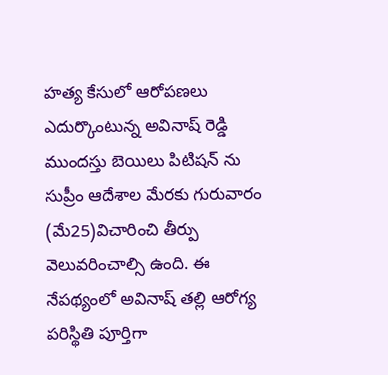హత్య కేసులో ఆరోపణలు ఎదుర్కొంటున్న అవినాష్ రెడ్డి ముందస్తు బెయిలు పిటిషన్ ను సుప్రీం ఆదేశాల మేరకు గురువారం (మే25)విచారించి తీర్పు వెలువరించాల్సి ఉంది. ఈ నేపథ్యంలో అవినాష్ తల్లి ఆరోగ్య పరిస్థితి పూర్తిగా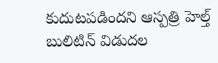కుదుటపడిందని ఆస్పత్రి హెల్త్ బులిటిన్ విడుదల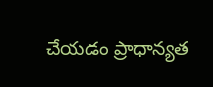చేయడం ప్రాధాన్యత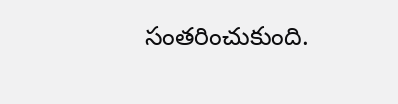సంతరించుకుంది.